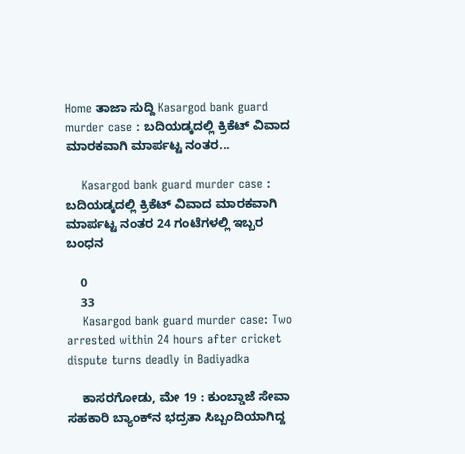Home ತಾಜಾ ಸುದ್ದಿ Kasargod bank guard murder case : ಬದಿಯಡ್ಕದಲ್ಲಿ ಕ್ರಿಕೆಟ್ ವಿವಾದ ಮಾರಕವಾಗಿ ಮಾರ್ಪಟ್ಟ ನಂತರ...

    Kasargod bank guard murder case : ಬದಿಯಡ್ಕದಲ್ಲಿ ಕ್ರಿಕೆಟ್ ವಿವಾದ ಮಾರಕವಾಗಿ ಮಾರ್ಪಟ್ಟ ನಂತರ 24 ಗಂಟೆಗಳಲ್ಲಿ ಇಬ್ಬರ ಬಂಧನ

    0
    33
    Kasargod bank guard murder case: Two arrested within 24 hours after cricket dispute turns deadly in Badiyadka

    ಕಾಸರಗೋಡು, ಮೇ 19 : ಕುಂಬ್ಡಾಜೆ ಸೇವಾ ಸಹಕಾರಿ ಬ್ಯಾಂಕ್‌ನ ಭದ್ರತಾ ಸಿಬ್ಬಂದಿಯಾಗಿದ್ದ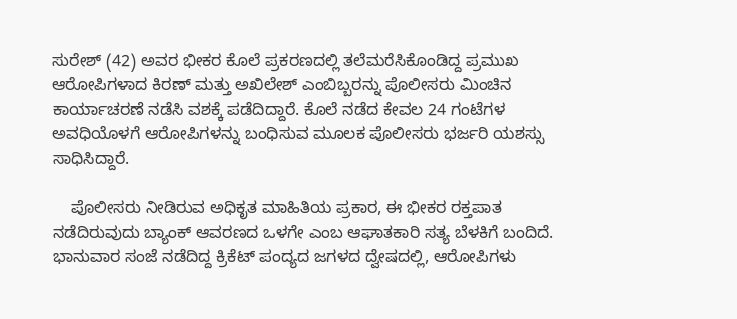ಸುರೇಶ್ (42) ಅವರ ಭೀಕರ ಕೊಲೆ ಪ್ರಕರಣದಲ್ಲಿ ತಲೆಮರೆಸಿಕೊಂಡಿದ್ದ ಪ್ರಮುಖ ಆರೋಪಿಗಳಾದ ಕಿರಣ್ ಮತ್ತು ಅಖಿಲೇಶ್ ಎಂಬಿಬ್ಬರನ್ನು ಪೊಲೀಸರು ಮಿಂಚಿನ ಕಾರ್ಯಾಚರಣೆ ನಡೆಸಿ ವಶಕ್ಕೆ ಪಡೆದಿದ್ದಾರೆ. ಕೊಲೆ ನಡೆದ ಕೇವಲ 24 ಗಂಟೆಗಳ ಅವಧಿಯೊಳಗೆ ಆರೋಪಿಗಳನ್ನು ಬಂಧಿಸುವ ಮೂಲಕ ಪೊಲೀಸರು ಭರ್ಜರಿ ಯಶಸ್ಸು ಸಾಧಿಸಿದ್ದಾರೆ.

    ಪೊಲೀಸರು ನೀಡಿರುವ ಅಧಿಕೃತ ಮಾಹಿತಿಯ ಪ್ರಕಾರ, ಈ ಭೀಕರ ರಕ್ತಪಾತ ನಡೆದಿರುವುದು ಬ್ಯಾಂಕ್ ಆವರಣದ ಒಳಗೇ ಎಂಬ ಆಘಾತಕಾರಿ ಸತ್ಯ ಬೆಳಕಿಗೆ ಬಂದಿದೆ. ಭಾನುವಾರ ಸಂಜೆ ನಡೆದಿದ್ದ ಕ್ರಿಕೆಟ್ ಪಂದ್ಯದ ಜಗಳದ ದ್ವೇಷದಲ್ಲಿ, ಆರೋಪಿಗಳು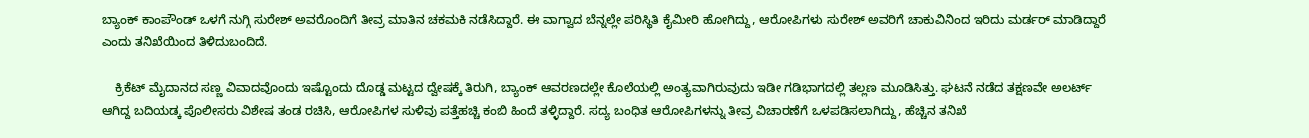ಬ್ಯಾಂಕ್ ಕಾಂಪೌಂಡ್ ಒಳಗೆ ನುಗ್ಗಿ ಸುರೇಶ್ ಅವರೊಂದಿಗೆ ತೀವ್ರ ಮಾತಿನ ಚಕಮಕಿ ನಡೆಸಿದ್ದಾರೆ. ಈ ವಾಗ್ವಾದ ಬೆನ್ನಲ್ಲೇ ಪರಿಸ್ಥಿತಿ ಕೈಮೀರಿ ಹೋಗಿದ್ದು, ಆರೋಪಿಗಳು ಸುರೇಶ್ ಅವರಿಗೆ ಚಾಕುವಿನಿಂದ ಇರಿದು ಮರ್ಡರ್ ಮಾಡಿದ್ದಾರೆ ಎಂದು ತನಿಖೆಯಿಂದ ತಿಳಿದುಬಂದಿದೆ.

    ಕ್ರಿಕೆಟ್ ಮೈದಾನದ ಸಣ್ಣ ವಿವಾದವೊಂದು ಇಷ್ಟೊಂದು ದೊಡ್ಡ ಮಟ್ಟದ ದ್ವೇಷಕ್ಕೆ ತಿರುಗಿ, ಬ್ಯಾಂಕ್ ಆವರಣದಲ್ಲೇ ಕೊಲೆಯಲ್ಲಿ ಅಂತ್ಯವಾಗಿರುವುದು ಇಡೀ ಗಡಿಭಾಗದಲ್ಲಿ ತಲ್ಲಣ ಮೂಡಿಸಿತ್ತು. ಘಟನೆ ನಡೆದ ತಕ್ಷಣವೇ ಅಲರ್ಟ್ ಆಗಿದ್ದ ಬದಿಯಡ್ಕ ಪೊಲೀಸರು ವಿಶೇಷ ತಂಡ ರಚಿಸಿ, ಆರೋಪಿಗಳ ಸುಳಿವು ಪತ್ತೆಹಚ್ಚಿ ಕಂಬಿ ಹಿಂದೆ ತಳ್ಳಿದ್ದಾರೆ. ಸದ್ಯ ಬಂಧಿತ ಆರೋಪಿಗಳನ್ನು ತೀವ್ರ ವಿಚಾರಣೆಗೆ ಒಳಪಡಿಸಲಾಗಿದ್ದು, ಹೆಚ್ಚಿನ ತನಿಖೆ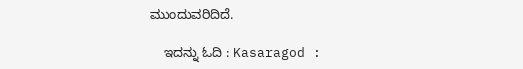ಮುಂದುವರಿದಿದೆ.

    ಇದನ್ನು ಓದಿ : Kasaragod :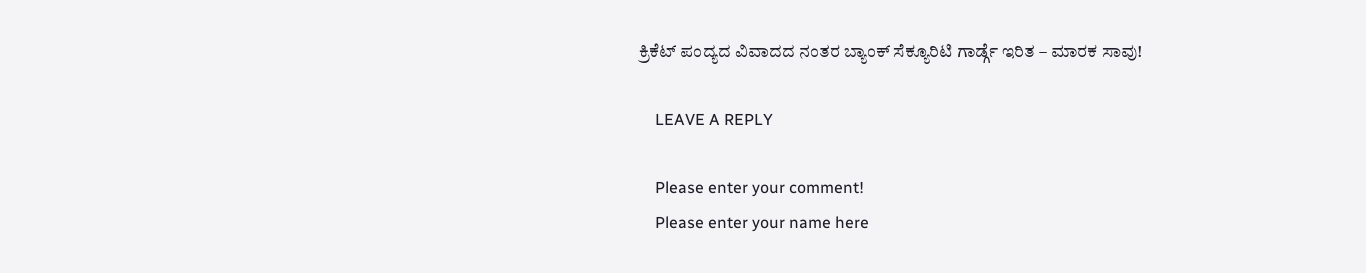ಕ್ರಿಕೆಟ್ ಪಂದ್ಯದ ವಿವಾದದ ನಂತರ ಬ್ಯಾಂಕ್ ಸೆಕ್ಯೂರಿಟಿ ಗಾರ್ಡ್ಗೆ ಇರಿತ – ಮಾರಕ ಸಾವು!

    LEAVE A REPLY

    Please enter your comment!
    Please enter your name here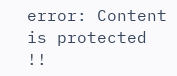error: Content is protected !!